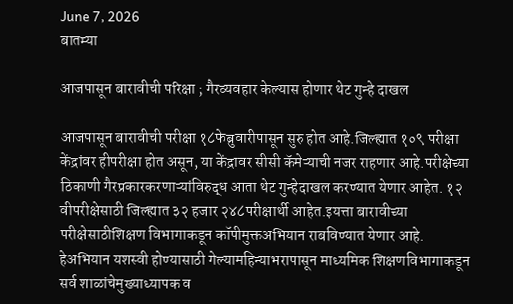June 7, 2026
बातम्या

आजपासून बारावीची परिक्षा ; गैरव्यवहार केल्यास होणार थेट गुन्हे दाखल

आजपासून बारावीची परीक्षा १८फेब्रुवारीपासून सुरु होत आहे.जिल्ह्यात १०९ परीक्षा केंद्रांवर हीपरीक्षा होत असून, या केंद्रावर सीसी कॅमेऱ्याची नजर राहणार आहे.परीक्षेच्या ठिकाणी गैरप्रकारकरणाऱ्यांविरुद्ध आता थेट गुन्हेदाखल करण्यात येणार आहेत. १२ वीपरीक्षेसाठी जिल्ह्यात ३२ हजार २४८परीक्षार्थी आहेत.इयत्ता बारावीच्या परीक्षेसाठीशिक्षण विभागाकडून कॉपीमुक्तअभियान राबविण्यात येणार आहे. हेअभियान यशस्वी होण्यासाठी गेल्यामहिन्याभरापासून माध्यमिक शिक्षणविभागाकडून सर्व शाळांचेमुख्याध्यापक व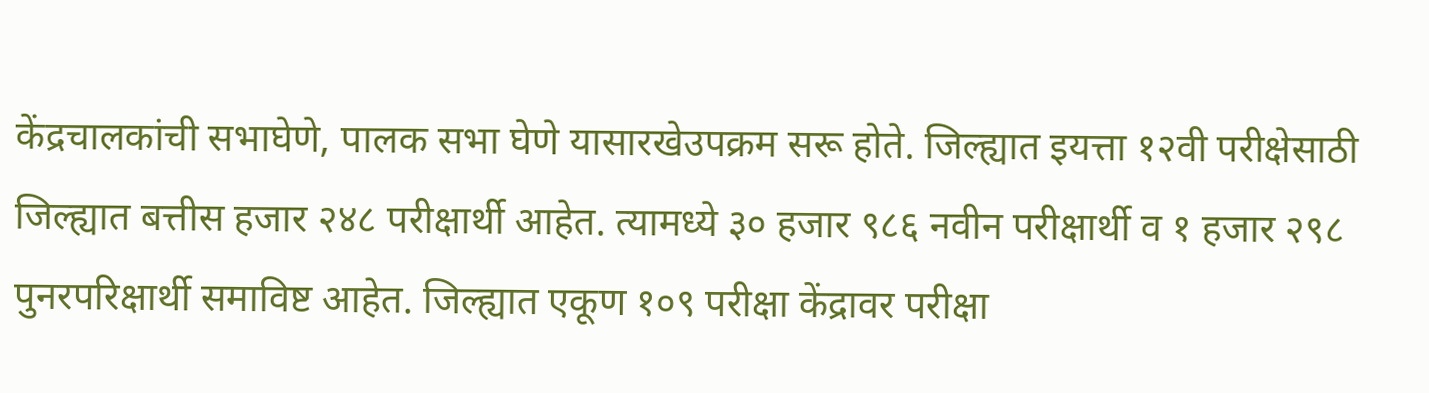केंद्रचालकांची सभाघेणे, पालक सभा घेणे यासारखेउपक्रम सरू होते. जिल्ह्यात इयत्ता १२वी परीक्षेसाठी जिल्ह्यात बत्तीस हजार २४८ परीक्षार्थी आहेत. त्यामध्ये ३० हजार ९८६ नवीन परीक्षार्थी व १ हजार २९८ पुनरपरिक्षार्थी समाविष्ट आहेत. जिल्ह्यात एकूण १०९ परीक्षा केंद्रावर परीक्षा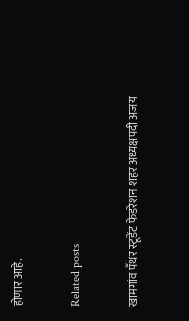होणार आहे.

Related posts

खामगांव पँथर स्टूडेंट फेडरेशन शहर अध्यक्षपदी अजय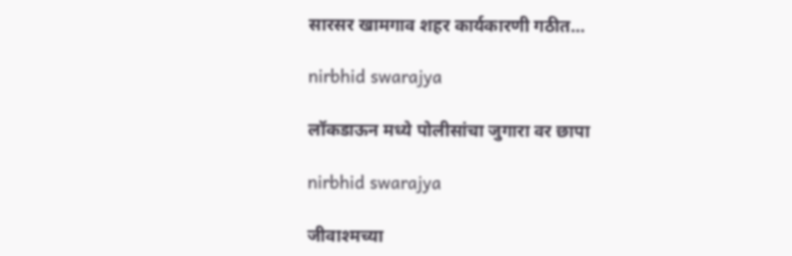सारसर खामगाव शहर कार्यकारणी गठीत…

nirbhid swarajya

लॉकडाऊन मध्ये पोलीसांचा जुगारा वर छापा

nirbhid swarajya

जीवाश्मच्या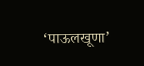‘पाऊलखूणा’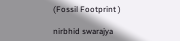(Fossil Footprint )

nirbhid swarajya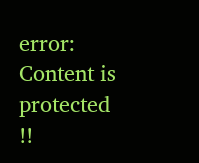error: Content is protected !!